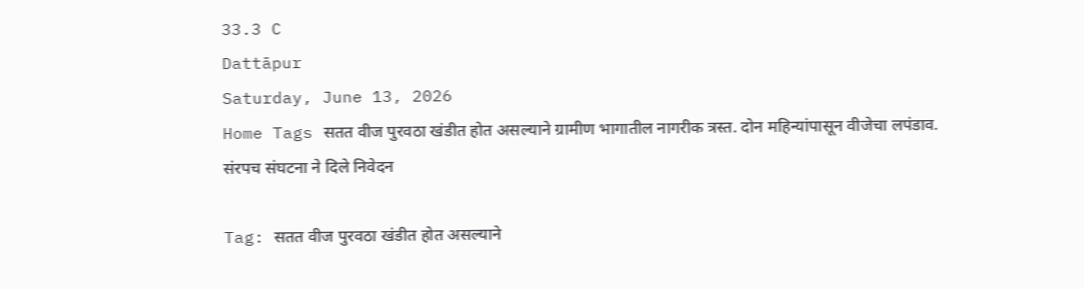33.3 C
Dattāpur
Saturday, June 13, 2026
Home Tags सतत वीज पुरवठा खंडीत होत असल्याने ग्रामीण भागातील नागरीक त्रस्त. दोन महिन्यांपासून वीजेचा लपंडाव. संरपच संघटना ने दिले निवेदन

Tag: सतत वीज पुरवठा खंडीत होत असल्याने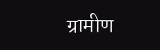ग्रामीण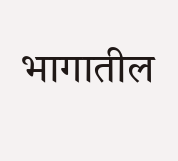भागातील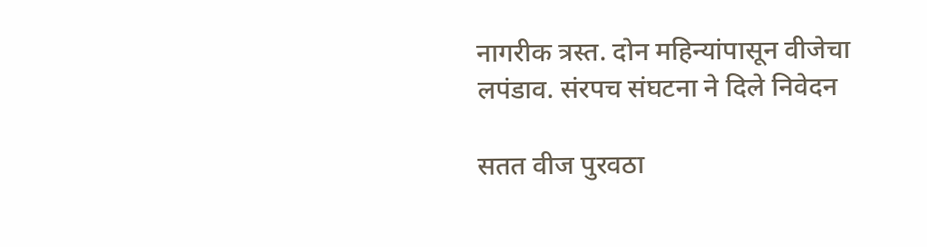नागरीक त्रस्त. दोन महिन्यांपासून वीजेचा लपंडाव. संरपच संघटना ने दिले निवेदन

सतत वीज पुरवठा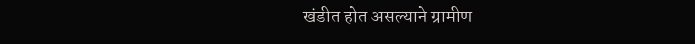खंडीत होत असल्याने ग्रामीण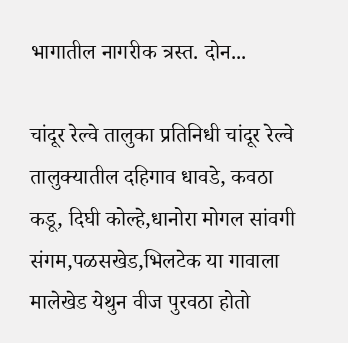भागातील नागरीक त्रस्त. दोन...

चांदूर रेल्वे तालुका प्रतिनिधी चांदूर रेल्वे तालुक्यातील दहिगाव धावडे, कवठा कडू, दिघी कोल्हे,धानोरा मोगल सांवगी संगम,पळसखेड,भिलटेक या गावाला मालेखेड येथुन वीज पुरवठा होतो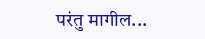परंतु मागील...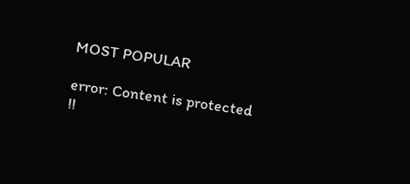MOST POPULAR

error: Content is protected !!